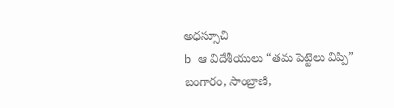అధస్సూచి
b ఆ విదేశీయులు “తమ పెట్టెలు విప్పి” బంగారం, సాంబ్రాణి,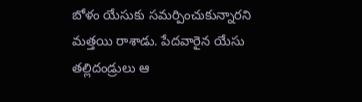బోళం యేసుకు సమర్పించుకున్నారని మత్తయి రాశాడు. పేదవారైన యేసు తల్లిదండ్రులు ఆ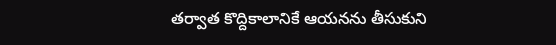తర్వాత కొద్దికాలానికే ఆయనను తీసుకుని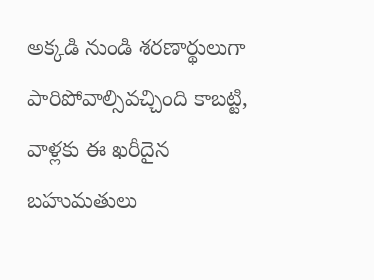అక్కడి నుండి శరణార్థులుగా పారిపోవాల్సివచ్చింది కాబట్టి, వాళ్లకు ఈ ఖరీదైన బహుమతులు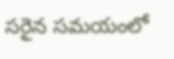సరైన సమయంలో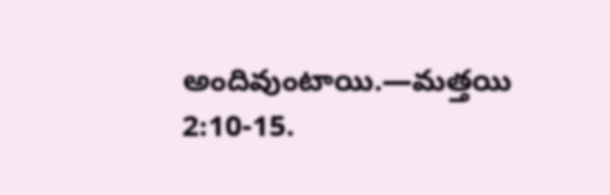అందివుంటాయి.—మత్తయి 2:10-15.